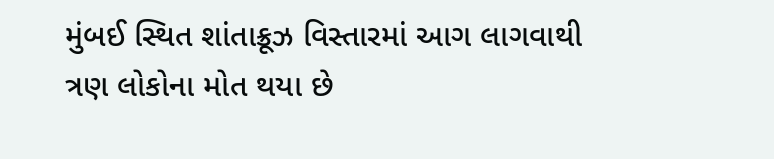મુંબઈ સ્થિત શાંતાક્રૂઝ વિસ્તારમાં આગ લાગવાથી ત્રણ લોકોના મોત થયા છે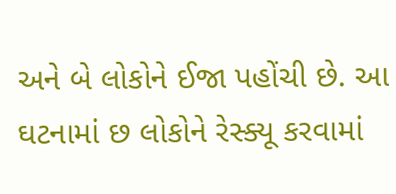અને બે લોકોને ઈજા પહોંચી છે. આ ઘટનામાં છ લોકોને રેસ્ક્યૂ કરવામાં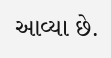આવ્યા છે.